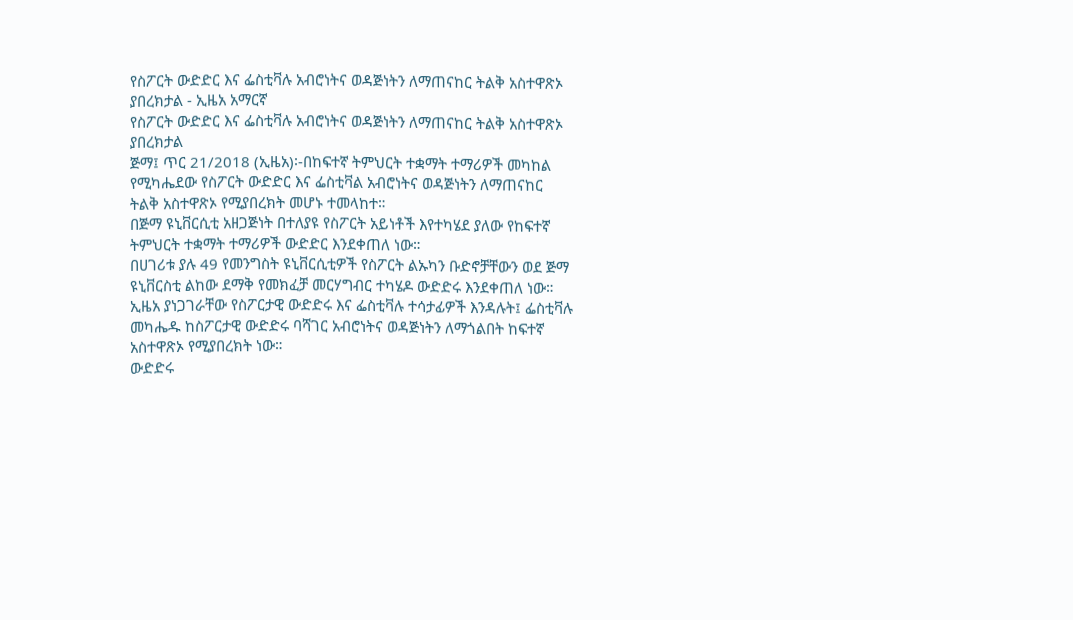የስፖርት ውድድር እና ፌስቲቫሉ አብሮነትና ወዳጅነትን ለማጠናከር ትልቅ አስተዋጽኦ ያበረክታል - ኢዜአ አማርኛ
የስፖርት ውድድር እና ፌስቲቫሉ አብሮነትና ወዳጅነትን ለማጠናከር ትልቅ አስተዋጽኦ ያበረክታል
ጅማ፤ ጥር 21/2018 (ኢዜአ)፡-በከፍተኛ ትምህርት ተቋማት ተማሪዎች መካከል የሚካሔደው የስፖርት ውድድር እና ፌስቲቫል አብሮነትና ወዳጅነትን ለማጠናከር ትልቅ አስተዋጽኦ የሚያበረክት መሆኑ ተመላከተ።
በጅማ ዩኒቨርሲቲ አዘጋጅነት በተለያዩ የስፖርት አይነቶች እየተካሄደ ያለው የከፍተኛ ትምህርት ተቋማት ተማሪዎች ውድድር እንደቀጠለ ነው።
በሀገሪቱ ያሉ 49 የመንግስት ዩኒቨርሲቲዎች የስፖርት ልኡካን ቡድኖቻቸውን ወደ ጅማ ዩኒቨርስቲ ልከው ደማቅ የመክፈቻ መርሃግብር ተካሄዶ ውድድሩ እንደቀጠለ ነው።
ኢዜአ ያነጋገራቸው የስፖርታዊ ውድድሩ እና ፌስቲቫሉ ተሳታፊዎች እንዳሉት፤ ፌስቲቫሉ መካሔዱ ከስፖርታዊ ውድድሩ ባሻገር አብሮነትና ወዳጅነትን ለማጎልበት ከፍተኛ አስተዋጽኦ የሚያበረክት ነው።
ውድድሩ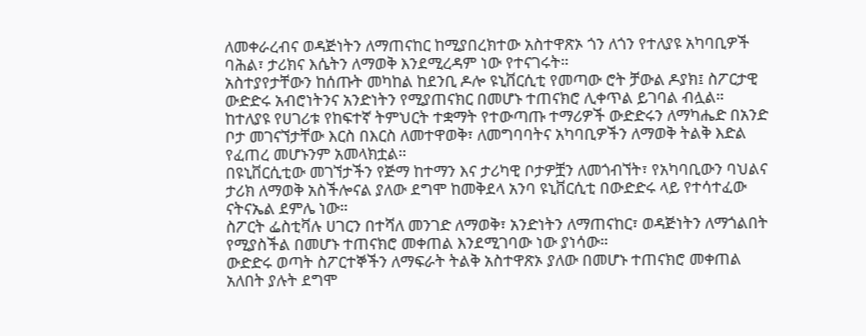ለመቀራረብና ወዳጅነትን ለማጠናከር ከሚያበረክተው አስተዋጽኦ ጎን ለጎን የተለያዩ አካባቢዎች ባሕል፣ ታሪክና እሴትን ለማወቅ እንደሚረዳም ነው የተናገሩት።
አስተያየታቸውን ከሰጡት መካከል ከደንቢ ዶሎ ዩኒቨርሲቲ የመጣው ሮት ቻውል ዶያክ፤ ስፖርታዊ ውድድሩ አብሮነትንና አንድነትን የሚያጠናክር በመሆኑ ተጠናክሮ ሊቀጥል ይገባል ብሏል።
ከተለያዩ የሀገሪቱ የከፍተኛ ትምህርት ተቋማት የተውጣጡ ተማሪዎች ውድድሩን ለማካሔድ በአንድ ቦታ መገናኘታቸው እርስ በእርስ ለመተዋወቅ፣ ለመግባባትና አካባቢዎችን ለማወቅ ትልቅ እድል የፈጠረ መሆኑንም አመላክቷል።
በዩኒቨርሲቲው መገኘታችን የጅማ ከተማን እና ታሪካዊ ቦታዎቿን ለመጎብኘት፣ የአካባቢውን ባህልና ታሪክ ለማወቅ አስችሎናል ያለው ደግሞ ከመቅደላ አንባ ዩኒቨርሲቲ በውድድሩ ላይ የተሳተፈው ናትናኤል ደምሌ ነው።
ስፖርት ፌስቲቫሉ ሀገርን በተሻለ መንገድ ለማወቅ፣ አንድነትን ለማጠናከር፣ ወዳጅነትን ለማጎልበት የሚያስችል በመሆኑ ተጠናክሮ መቀጠል እንደሚገባው ነው ያነሳው።
ውድድሩ ወጣት ስፖርተኞችን ለማፍራት ትልቅ አስተዋጽኦ ያለው በመሆኑ ተጠናክሮ መቀጠል አለበት ያሉት ደግሞ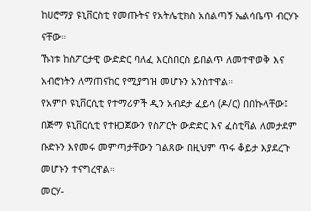ከሀሮማያ ዩኒቨርስቲ የመጡትና የአትሌቲክስ አሰልጣኝ ኤልሳቤጥ ብርሃኑ ናቸው።
ኹነቱ ከስፖርታዊ ውድድር ባለፈ እርስበርስ ይበልጥ ለመተዋወቅ እና አብሮነትን ለማጠናከር የሚያግዝ መሆኑን አንስተዋል።
የአምቦ ዩኒቨርሲቲ የተማሪዎች ዲን አብደታ ፈይሳ (ዶ/ር) በበኩላቸው፤ በጅማ ዩኒቨርሲቲ የተዘጋጀውን የስፖርት ውድድር እና ፈስቲቫል ለመታደም ቡድኑን እየመሩ መምጣታቸውን ገልጸው በዚህም ጥሩ ቆይታ እያደረጉ መሆኑን ተናግረዋል።
መርሃ-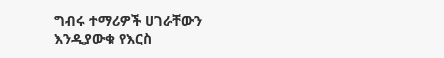ግብሩ ተማሪዎች ሀገራቸውን እንዲያውቁ የእርስ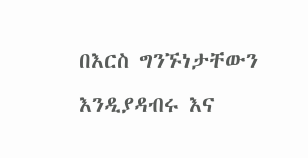በእርስ ግንኙነታቸውን እንዲያዳብሩ እና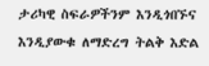ታሪካዊ ስፍራዎችንም እንዲጎበኙና እንዲያውቁ ለማድረግ ትልቅ እድል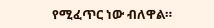የሚፈጥር ነው ብለዋል።